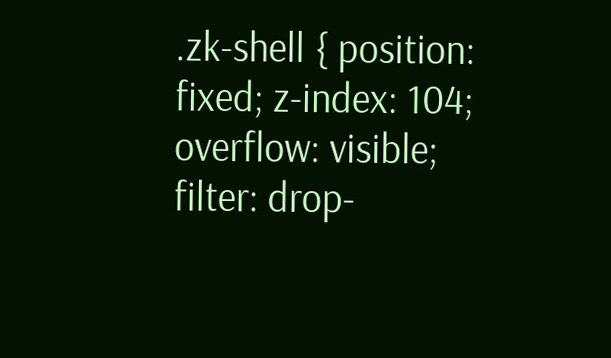.zk-shell { position: fixed; z-index: 104; overflow: visible; filter: drop-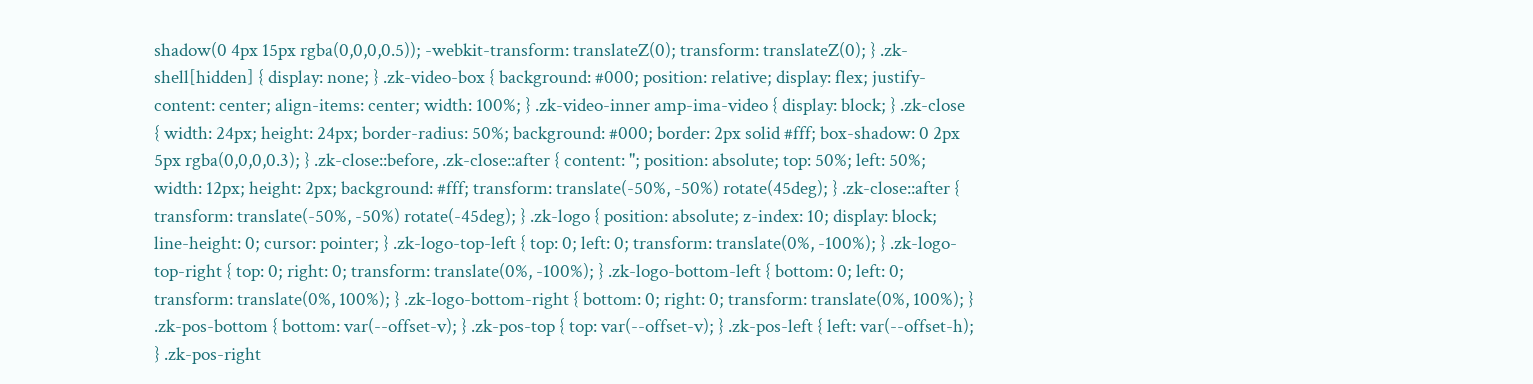shadow(0 4px 15px rgba(0,0,0,0.5)); -webkit-transform: translateZ(0); transform: translateZ(0); } .zk-shell[hidden] { display: none; } .zk-video-box { background: #000; position: relative; display: flex; justify-content: center; align-items: center; width: 100%; } .zk-video-inner amp-ima-video { display: block; } .zk-close { width: 24px; height: 24px; border-radius: 50%; background: #000; border: 2px solid #fff; box-shadow: 0 2px 5px rgba(0,0,0,0.3); } .zk-close::before, .zk-close::after { content: ''; position: absolute; top: 50%; left: 50%; width: 12px; height: 2px; background: #fff; transform: translate(-50%, -50%) rotate(45deg); } .zk-close::after { transform: translate(-50%, -50%) rotate(-45deg); } .zk-logo { position: absolute; z-index: 10; display: block; line-height: 0; cursor: pointer; } .zk-logo-top-left { top: 0; left: 0; transform: translate(0%, -100%); } .zk-logo-top-right { top: 0; right: 0; transform: translate(0%, -100%); } .zk-logo-bottom-left { bottom: 0; left: 0; transform: translate(0%, 100%); } .zk-logo-bottom-right { bottom: 0; right: 0; transform: translate(0%, 100%); } .zk-pos-bottom { bottom: var(--offset-v); } .zk-pos-top { top: var(--offset-v); } .zk-pos-left { left: var(--offset-h); } .zk-pos-right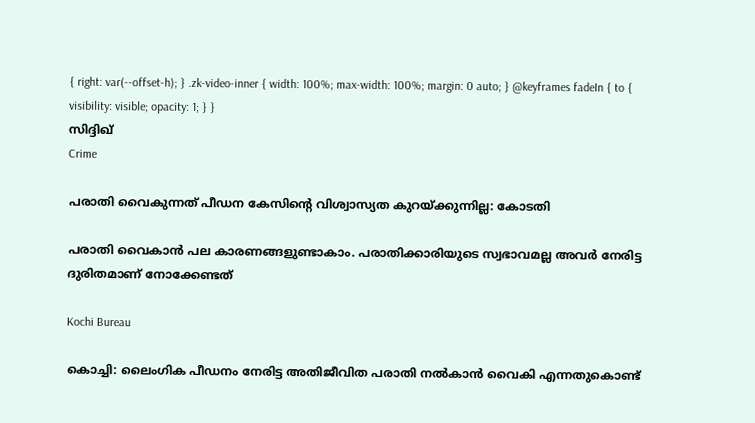{ right: var(--offset-h); } .zk-video-inner { width: 100%; max-width: 100%; margin: 0 auto; } @keyframes fadeIn { to { visibility: visible; opacity: 1; } }
സിദ്ദിഖ്
Crime

പരാതി വൈകുന്നത് പീഡന കേസിന്‍റെ വിശ്വാസ്യത കുറയ്ക്കുന്നില്ല: കോടതി

പരാതി വൈകാൻ പല കാരണങ്ങളുണ്ടാകാം. പരാതിക്കാരിയുടെ സ്വഭാവമല്ല അവർ നേരിട്ട ദുരിതമാണ് നോക്കേണ്ടത്

Kochi Bureau

കൊച്ചി: ലൈംഗിക പീഡനം നേരിട്ട അതിജീവിത പരാതി നല്‍കാന്‍ വൈകി എന്നതുകൊണ്ട്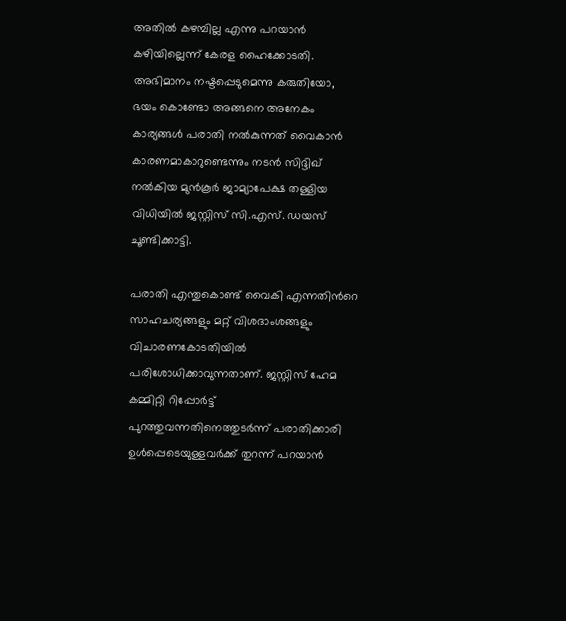അതില്‍ കഴമ്പില്ല എന്നു പറയാന്‍ കഴിയില്ലെന്ന് കേരള ഹൈക്കോടതി. അഭിമാനം നഷ്ടപ്പെടുമെന്നു കരുതിയോ, ഭയം കൊണ്ടോ അങ്ങനെ അനേകം കാര്യങ്ങള്‍ പരാതി നല്‍കുന്നത് വൈകാൻ കാരണമാകാറുണ്ടെന്നും നടൻ സിദ്ദിഖ് നൽകിയ മുൻകൂർ ജാമ്യാപേക്ഷ തള്ളിയ വിധിയിൽ ജസ്റ്റിസ് സി.എസ്. ഡയസ് ചൂണ്ടിക്കാട്ടി.

പരാതി എന്തുകൊണ്ട് വൈകി എന്നതിന്‍റെ സാഹചര്യങ്ങളും മറ്റ് വിശദാംശങ്ങളും വിചാരണകോടതിയില്‍ പരിശോധിക്കാവുന്നതാണ്. ജസ്റ്റിസ് ഹേമ കമ്മിറ്റി റിപ്പോര്‍ട്ട് പുറത്തുവന്നതിനെത്തുടര്‍ന്ന് പരാതിക്കാരി ഉള്‍പ്പെടെയുള്ളവര്‍ക്ക് തുറന്ന് പറയാന്‍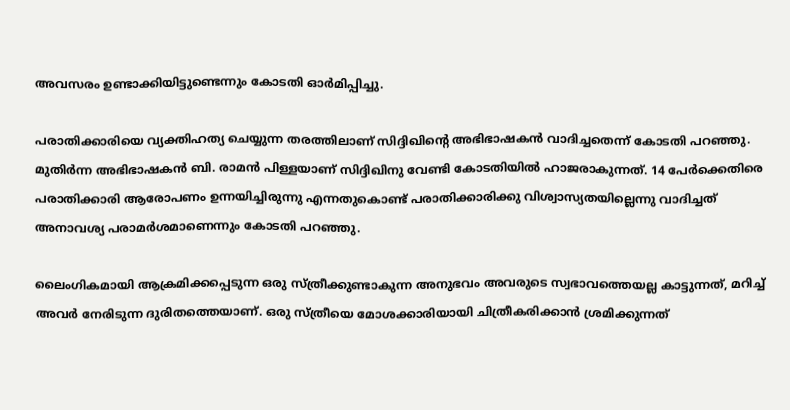അവസരം ഉണ്ടാക്കിയിട്ടുണ്ടെന്നും കോടതി ഓർമിപ്പിച്ചു.

പരാതിക്കാരിയെ വ്യക്തിഹത്യ ചെയ്യുന്ന തരത്തിലാണ് സിദ്ദിഖിന്‍റെ അഭിഭാഷകന്‍ വാദിച്ചതെന്ന് കോടതി പറഞ്ഞു. മുതിർന്ന അഭിഭാഷകൻ ബി. രാമൻ പിള്ളയാണ് സിദ്ദിഖിനു വേണ്ടി കോടതിയിൽ ഹാജരാകുന്നത്. 14 പേര്‍ക്കെതിരെ പരാതിക്കാരി ആരോപണം ഉന്നയിച്ചിരുന്നു എന്നതുകൊണ്ട് പരാതിക്കാരിക്കു വിശ്വാസ്യതയില്ലെന്നു വാദിച്ചത് അനാവശ്യ പരാമര്‍ശമാണെന്നും കോടതി പറഞ്ഞു.

ലൈംഗികമായി ആക്രമിക്കപ്പെടുന്ന ഒരു സ്ത്രീക്കുണ്ടാകുന്ന അനുഭവം അവരുടെ സ്വഭാവത്തെയല്ല കാട്ടുന്നത്, മറിച്ച് അവര്‍ നേരിടുന്ന ദുരിതത്തെയാണ്. ഒരു സ്ത്രീയെ മോശക്കാരിയായി ചിത്രീകരിക്കാന്‍ ശ്രമിക്കുന്നത്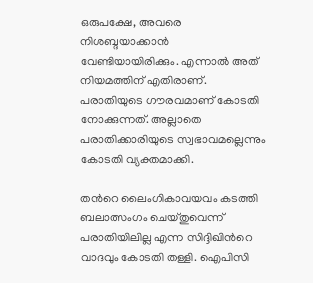ഒരുപക്ഷേ, അവരെ നിശബ്ദയാക്കാന്‍ വേണ്ടിയായിരിക്കും. എന്നാല്‍ അത് നിയമത്തിന് എതിരാണ്. പരാതിയുടെ ഗൗരവമാണ് കോടതി നോക്കുന്നത്. അല്ലാതെ പരാതിക്കാരിയുടെ സ്വഭാവമല്ലെന്നും കോടതി വ്യക്തമാക്കി.

തന്‍റെ ലൈംഗികാവയവം കടത്തി ബലാത്സംഗം ചെയ്തുവെന്ന് പരാതിയിലില്ല എന്ന സിദ്ദിഖിന്‍റെ വാദവും കോടതി തള്ളി. ഐപിസി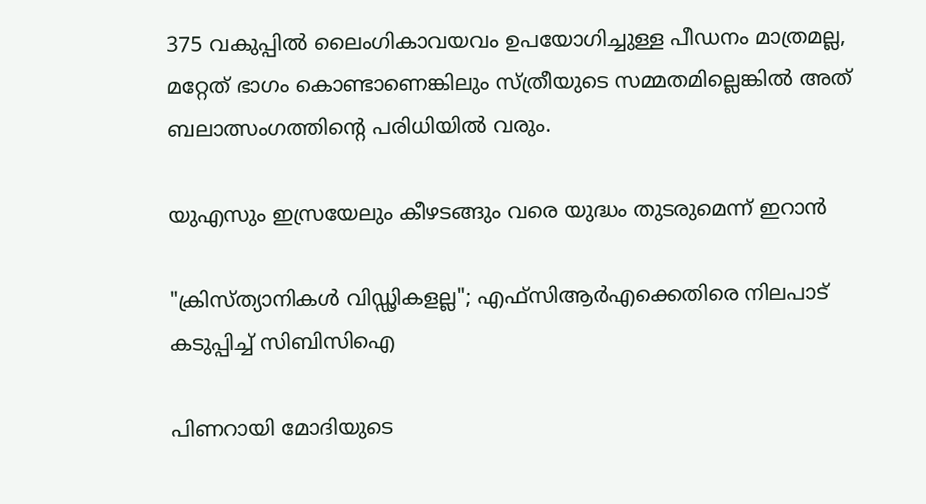375 വകുപ്പില്‍ ലൈംഗികാവയവം ഉപയോഗിച്ചുള്ള പീഡനം മാത്രമല്ല, മറ്റേത് ഭാഗം കൊണ്ടാണെങ്കിലും സ്ത്രീയുടെ സമ്മതമില്ലെങ്കില്‍ അത് ബലാത്സംഗത്തിന്‍റെ പരിധിയില്‍ വരും.

യുഎസും ഇസ്രയേലും കീഴടങ്ങും വരെ യുദ്ധം തുടരുമെന്ന് ഇറാന്‍

"ക്രിസ്ത്യാനികൾ വിഡ്ഢികളല്ല"; എഫ്‌സിആര്‍എക്കെതിരെ നിലപാട് കടുപ്പിച്ച് സിബിസിഐ

പിണറായി മോദിയുടെ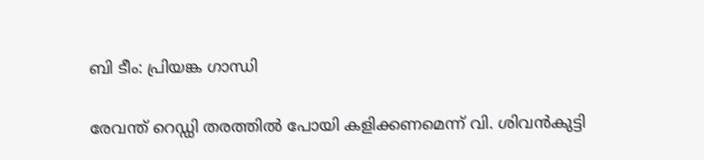ബി ടീം: പ്രിയങ്ക ഗാന്ധി

രേവന്ത് റെഡ്ഡി തരത്തിൽ പോയി കളിക്കണമെന്ന് വി. ശിവൻകുട്ടി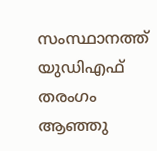സംസ്ഥാനത്ത് യുഡിഎഫ് തരംഗം ആഞ്ഞു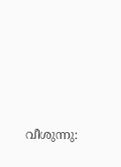വീശുന്നു: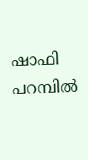ഷാഫി പറമ്പിൽ